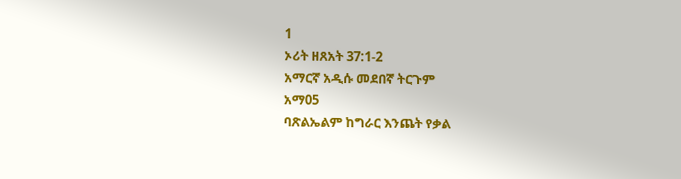1
ኦሪት ዘጸአት 37:1-2
አማርኛ አዲሱ መደበኛ ትርጉም
አማ05
ባጽልኤልም ከግራር እንጨት የቃል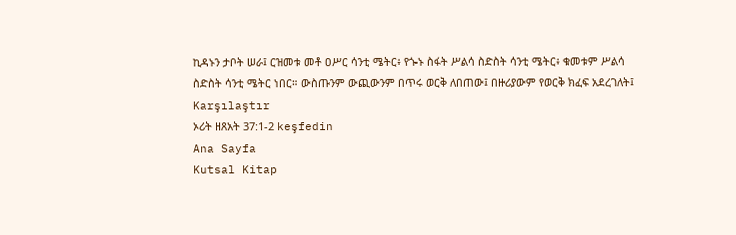ኪዳኑን ታቦት ሠራ፤ ርዝመቱ መቶ ዐሥር ሳንቲ ሜትር፥ የጐኑ ስፋት ሥልሳ ስድስት ሳንቲ ሜትር፥ ቁመቱም ሥልሳ ስድስት ሳንቲ ሜትር ነበር። ውስጡንም ውጪውንም በጥሩ ወርቅ ለበጠው፤ በዙሪያውም የወርቅ ክፈፍ አደረገለት፤
Karşılaştır
ኦሪት ዘጸአት 37:1-2 keşfedin
Ana Sayfa
Kutsal Kitap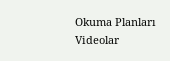Okuma Planları
Videolar